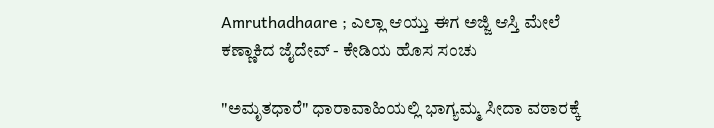Amruthadhaare ; ಎಲ್ಲಾ ಆಯ್ತು ಈಗ ಅಜ್ಜಿ ಆಸ್ತಿ ಮೇಲೆ ಕಣ್ಣಾಕಿದ ಜೈದೇವ್ - ಕೇಡಿಯ ಹೊಸ ಸಂಚು

"ಅಮೃತಧಾರೆ" ಧಾರಾವಾಹಿಯಲ್ಲಿ ಭಾಗ್ಯಮ್ಮ ಸೀದಾ ವಠಾರಕ್ಕೆ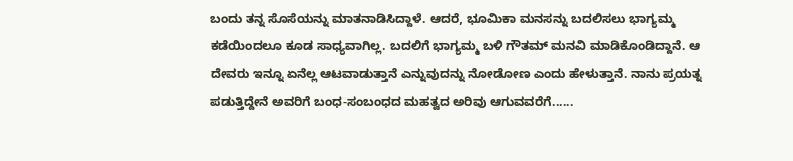ಬಂದು ತನ್ನ ಸೊಸೆಯನ್ನು ಮಾತನಾಡಿಸಿದ್ದಾಳೆ. ಆದರೆ, ಭೂಮಿಕಾ ಮನಸನ್ನು ಬದಲಿಸಲು ಭಾಗ್ಯಮ್ಮ ಕಡೆಯಿಂದಲೂ ಕೂಡ ಸಾಧ್ಯವಾಗಿಲ್ಲ. ಬದಲಿಗೆ ಭಾಗ್ಯಮ್ಮ ಬಳಿ ಗೌತಮ್‌ ಮನವಿ ಮಾಡಿಕೊಂಡಿದ್ದಾನೆ. ಆ ದೇವರು ಇನ್ನೂ ಏನೆಲ್ಲ ಆಟವಾಡುತ್ತಾನೆ ಎನ್ನುವುದನ್ನು ನೋಡೋಣ ಎಂದು ಹೇಳುತ್ತಾನೆ. ನಾನು ಪ್ರಯತ್ನ ಪಡುತ್ತಿದ್ದೇನೆ ಅವರಿಗೆ ಬಂಧ-ಸಂಬಂಧದ ಮಹತ್ವದ ಅರಿವು ಆಗುವವರೆಗೆ......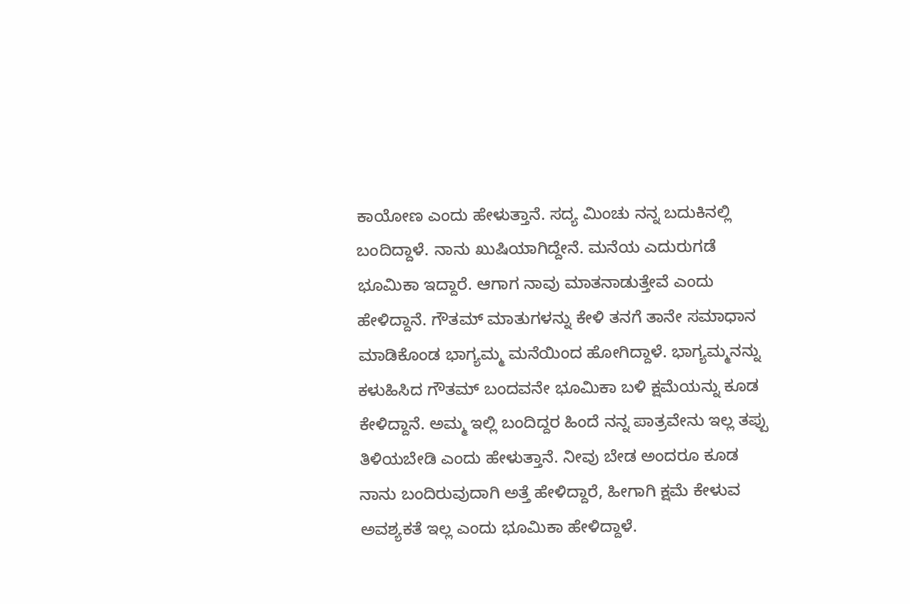ಕಾಯೋಣ ಎಂದು ಹೇಳುತ್ತಾನೆ. ಸದ್ಯ ಮಿಂಚು ನನ್ನ ಬದುಕಿನಲ್ಲಿ ಬಂದಿದ್ದಾಳೆ. ನಾನು ಖುಷಿಯಾಗಿದ್ದೇನೆ. ಮನೆಯ ಎದುರುಗಡೆ ಭೂಮಿಕಾ ಇದ್ದಾರೆ. ಆಗಾಗ ನಾವು ಮಾತನಾಡುತ್ತೇವೆ ಎಂದು ಹೇಳಿದ್ದಾನೆ. ಗೌತಮ್ ಮಾತುಗಳನ್ನು ಕೇಳಿ ತನಗೆ ತಾನೇ ಸಮಾಧಾನ ಮಾಡಿಕೊಂಡ ಭಾಗ್ಯಮ್ಮ ಮನೆಯಿಂದ ಹೋಗಿದ್ದಾಳೆ. ಭಾಗ್ಯಮ್ಮನನ್ನು ಕಳುಹಿಸಿದ ಗೌತಮ್ ಬಂದವನೇ ಭೂಮಿಕಾ ಬಳಿ ಕ್ಷಮೆಯನ್ನು ಕೂಡ ಕೇಳಿದ್ದಾನೆ. ಅಮ್ಮ ಇಲ್ಲಿ ಬಂದಿದ್ದರ ಹಿಂದೆ ನನ್ನ ಪಾತ್ರವೇನು ಇಲ್ಲ ತಪ್ಪು ತಿಳಿಯಬೇಡಿ ಎಂದು ಹೇಳುತ್ತಾನೆ. ನೀವು ಬೇಡ ಅಂದರೂ ಕೂಡ ನಾನು ಬಂದಿರುವುದಾಗಿ ಅತ್ತೆ ಹೇಳಿದ್ದಾರೆ, ಹೀಗಾಗಿ ಕ್ಷಮೆ ಕೇಳುವ ಅವಶ್ಯಕತೆ ಇಲ್ಲ ಎಂದು ಭೂಮಿಕಾ ಹೇಳಿದ್ದಾಳೆ.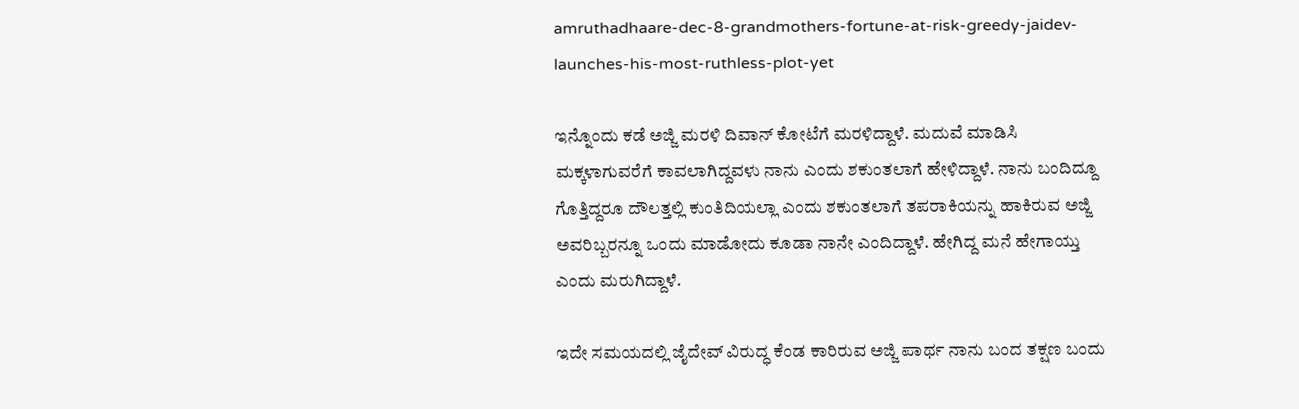amruthadhaare-dec-8-grandmothers-fortune-at-risk-greedy-jaidev-launches-his-most-ruthless-plot-yet

ಇನ್ನೊಂದು ಕಡೆ ಅಜ್ಜಿ ಮರಳಿ ದಿವಾನ್ ಕೋಟೆಗೆ ಮರಳಿದ್ದಾಳೆ. ಮದುವೆ ಮಾಡಿಸಿ ಮಕ್ಕಳಾಗುವರೆಗೆ ಕಾವಲಾಗಿದ್ದವಳು ನಾನು ಎಂದು ಶಕುಂತಲಾಗೆ ಹೇಳಿದ್ದಾಳೆ. ನಾನು ಬಂದಿದ್ದೂ ಗೊತ್ತಿದ್ದರೂ ದೌಲತ್ತಲ್ಲಿ ಕುಂತಿದಿಯಲ್ಲಾ ಎಂದು ಶಕುಂತಲಾಗೆ ತಪರಾಕಿಯನ್ನು ಹಾಕಿರುವ ಅಜ್ಜಿ ಅವರಿಬ್ಬರನ್ನೂ ಒಂದು ಮಾಡೋದು ಕೂಡಾ ನಾನೇ ಎಂದಿದ್ದಾಳೆ. ಹೇಗಿದ್ದ ಮನೆ ಹೇಗಾಯ್ತು ಎಂದು ಮರುಗಿದ್ದಾಳೆ.

ಇದೇ ಸಮಯದಲ್ಲಿ ಜೈದೇವ್ ವಿರುದ್ಧ ಕೆಂಡ ಕಾರಿರುವ ಅಜ್ಜಿ ಪಾರ್ಥ ನಾನು ಬಂದ ತಕ್ಷಣ ಬಂದು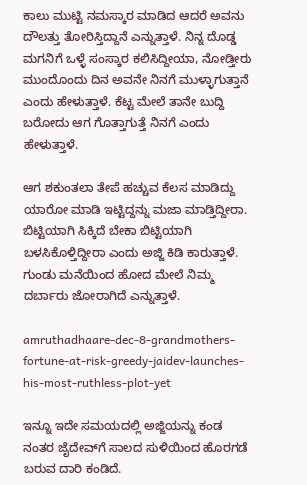ಕಾಲು ಮುಟ್ಟಿ ನಮಸ್ಕಾರ ಮಾಡಿದ ಆದರೆ ಅವನು ದೌಲತ್ತು ತೋರಿಸ್ತಿದ್ದಾನೆ ಎನ್ನುತ್ತಾಳೆ. ನಿನ್ನ ದೊಡ್ಡ ಮಗನಿಗೆ ಒಳ್ಳೆ ಸಂಸ್ಕಾರ ಕಲಿಸಿದ್ದೀಯಾ, ನೋಡ್ತೀರು ಮುಂದೊಂದು ದಿನ ಅವನೇ ನಿನಗೆ ಮುಳ್ಳಾಗುತ್ತಾನೆ ಎಂದು ಹೇಳುತ್ತಾಳೆ. ಕೆಟ್ಟ ಮೇಲೆ ತಾನೇ ಬುದ್ದಿ ಬರೋದು ಆಗ ಗೊತ್ತಾಗುತ್ತೆ ನಿನಗೆ ಎಂದು ಹೇಳುತ್ತಾಳೆ.

ಆಗ ಶಕುಂತಲಾ ತೇಪೆ ಹಚ್ಚುವ ಕೆಲಸ ಮಾಡಿದ್ದು ಯಾರೋ ಮಾಡಿ ಇಟ್ಟಿದ್ದನ್ನು ಮಜಾ ಮಾಡ್ತಿದ್ದೀರಾ. ಬಿಟ್ಟಿಯಾಗಿ ಸಿಕ್ಕಿದೆ ಬೇಕಾ ಬಿಟ್ಟಿಯಾಗಿ ಬಳಸಿಕೊಳ್ತಿದ್ದೀರಾ ಎಂದು ಅಜ್ಜಿ ಕಿಡಿ ಕಾರುತ್ತಾಳೆ. ಗುಂಡು ಮನೆಯಿಂದ ಹೋದ ಮೇಲೆ ನಿಮ್ಮ ದರ್ಬಾರು ಜೋರಾಗಿದೆ ಎನ್ನುತ್ತಾಳೆ.

amruthadhaare-dec-8-grandmothers-fortune-at-risk-greedy-jaidev-launches-his-most-ruthless-plot-yet

ಇನ್ನೂ ಇದೇ ಸಮಯದಲ್ಲಿ ಅಜ್ಜಿಯನ್ನು ಕಂಡ ನಂತರ ಜೈದೇವ್‌ಗೆ ಸಾಲದ ಸುಳಿಯಿಂದ ಹೊರಗಡೆ ಬರುವ ದಾರಿ ಕಂಡಿದೆ.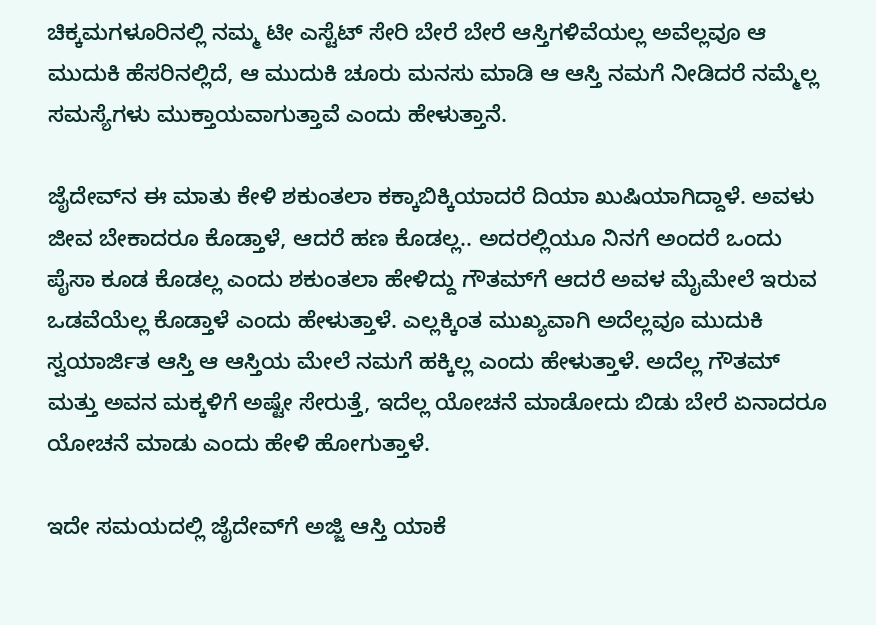ಚಿಕ್ಕಮಗಳೂರಿನಲ್ಲಿ ನಮ್ಮ ಟೀ ಎಸ್ಟೆಟ್ ಸೇರಿ ಬೇರೆ ಬೇರೆ ಆಸ್ತಿಗಳಿವೆಯಲ್ಲ ಅವೆಲ್ಲವೂ ಆ ಮುದುಕಿ ಹೆಸರಿನಲ್ಲಿದೆ, ಆ ಮುದುಕಿ ಚೂರು ಮನಸು ಮಾಡಿ ಆ ಆಸ್ತಿ ನಮಗೆ ನೀಡಿದರೆ ನಮ್ಮೆಲ್ಲ ಸಮಸ್ಯೆಗಳು ಮುಕ್ತಾಯವಾಗುತ್ತಾವೆ ಎಂದು ಹೇಳುತ್ತಾನೆ.

ಜೈದೇವ್‌ನ ಈ ಮಾತು ಕೇಳಿ ಶಕುಂತಲಾ ಕಕ್ಕಾಬಿಕ್ಕಿಯಾದರೆ ದಿಯಾ ಖುಷಿಯಾಗಿದ್ದಾಳೆ. ಅವಳು ಜೀವ ಬೇಕಾದರೂ ಕೊಡ್ತಾಳೆ, ಆದರೆ ಹಣ ಕೊಡಲ್ಲ.. ಅದರಲ್ಲಿಯೂ ನಿನಗೆ ಅಂದರೆ ಒಂದು ಪೈಸಾ ಕೂಡ ಕೊಡಲ್ಲ ಎಂದು ಶಕುಂತಲಾ ಹೇಳಿದ್ದು ಗೌತಮ್‌ಗೆ ಆದರೆ ಅವಳ ಮೈಮೇಲೆ ಇರುವ ಒಡವೆಯೆಲ್ಲ ಕೊಡ್ತಾಳೆ ಎಂದು ಹೇಳುತ್ತಾಳೆ. ಎಲ್ಲಕ್ಕಿಂತ ಮುಖ್ಯವಾಗಿ ಅದೆಲ್ಲವೂ ಮುದುಕಿ ಸ್ವಯಾರ್ಜಿತ ಆಸ್ತಿ ಆ ಆಸ್ತಿಯ ಮೇಲೆ ನಮಗೆ ಹಕ್ಕಿಲ್ಲ ಎಂದು ಹೇಳುತ್ತಾಳೆ. ಅದೆಲ್ಲ ಗೌತಮ್ ಮತ್ತು ಅವನ ಮಕ್ಕಳಿಗೆ ಅಷ್ಟೇ ಸೇರುತ್ತೆ, ಇದೆಲ್ಲ ಯೋಚನೆ ಮಾಡೋದು ಬಿಡು ಬೇರೆ ಏನಾದರೂ ಯೋಚನೆ ಮಾಡು ಎಂದು ಹೇಳಿ ಹೋಗುತ್ತಾಳೆ.

ಇದೇ ಸಮಯದಲ್ಲಿ ಜೈದೇವ್‌ಗೆ ಅಜ್ಜಿ ಆಸ್ತಿ ಯಾಕೆ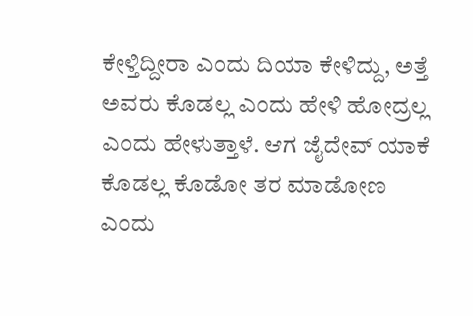ಕೇಳ್ತಿದ್ದೀರಾ ಎಂದು ದಿಯಾ ಕೇಳಿದ್ದು, ಅತ್ತೆ ಅವರು ಕೊಡಲ್ಲ ಎಂದು ಹೇಳಿ ಹೋದ್ರಲ್ಲ ಎಂದು ಹೇಳುತ್ತಾಳೆ. ಆಗ ಜೈದೇವ್ ಯಾಕೆ ಕೊಡಲ್ಲ ಕೊಡೋ ತರ ಮಾಡೋಣ ಎಂದು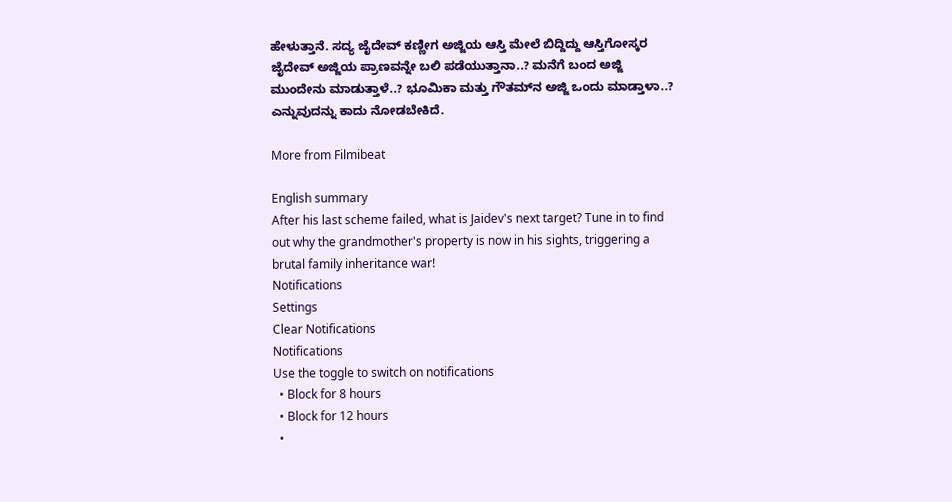ಹೇಳುತ್ತಾನೆ. ಸದ್ಯ ಜೈದೇವ್ ಕಣ್ಣೀಗ ಅಜ್ಜಿಯ ಆಸ್ತಿ ಮೇಲೆ ಬಿದ್ದಿದ್ದು ಆಸ್ತಿಗೋಸ್ಕರ ಜೈದೇವ್ ಅಜ್ಜಿಯ ಪ್ರಾಣವನ್ನೇ ಬಲಿ ಪಡೆಯುತ್ತಾನಾ..? ಮನೆಗೆ ಬಂದ ಅಜ್ಜಿ ಮುಂದೇನು ಮಾಡುತ್ತಾಳೆ..? ಭೂಮಿಕಾ ಮತ್ತು ಗೌತಮ್‌ನ ಅಜ್ಜಿ ಒಂದು ಮಾಡ್ತಾಳಾ..? ಎನ್ನುವುದನ್ನು ಕಾದು ನೋಡಬೇಕಿದೆ.

More from Filmibeat

English summary
After his last scheme failed, what is Jaidev's next target? Tune in to find out why the grandmother's property is now in his sights, triggering a brutal family inheritance war!
Notifications
Settings
Clear Notifications
Notifications
Use the toggle to switch on notifications
  • Block for 8 hours
  • Block for 12 hours
  •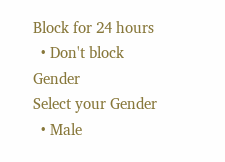Block for 24 hours
  • Don't block
Gender
Select your Gender
  • Male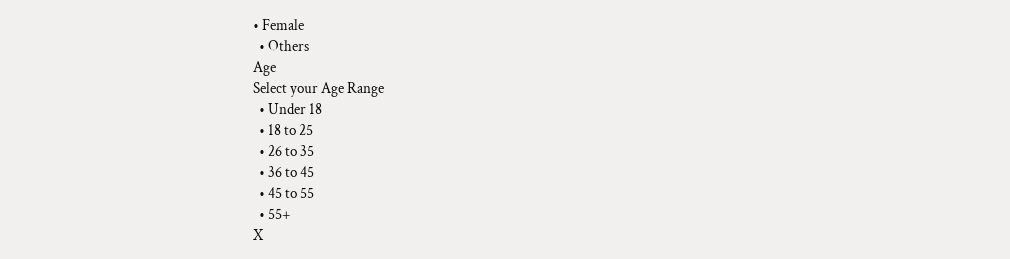• Female
  • Others
Age
Select your Age Range
  • Under 18
  • 18 to 25
  • 26 to 35
  • 36 to 45
  • 45 to 55
  • 55+
X